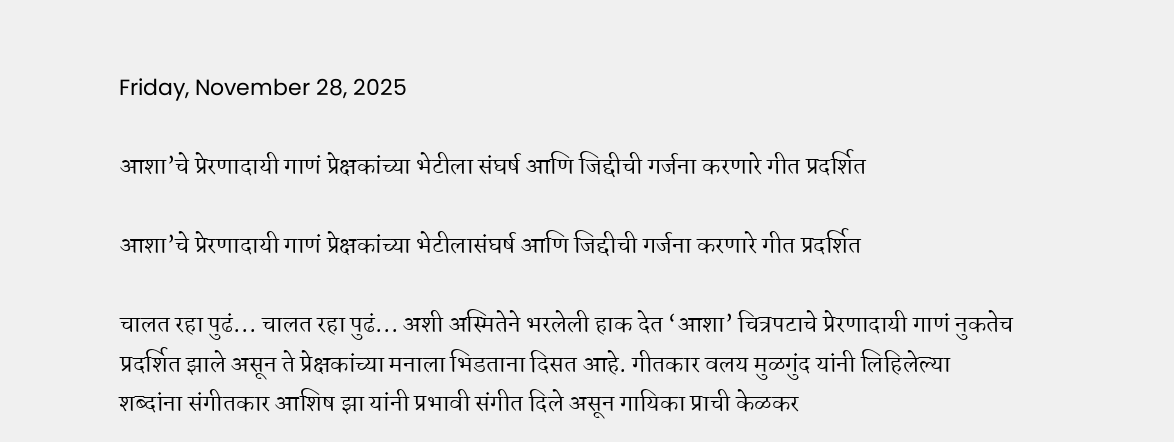Friday, November 28, 2025

आशा’चे प्रेरणादायी गाणं प्रेक्षकांच्या भेटीला संघर्ष आणि जिद्दीची गर्जना करणारे गीत प्रदर्शित

आशा’चे प्रेरणादायी गाणं प्रेक्षकांच्या भेटीलासंघर्ष आणि जिद्दीची गर्जना करणारे गीत प्रदर्शित

चालत रहा पुढं... चालत रहा पुढं... अशी अस्मितेने भरलेली हाक देत ‘आशा’ चित्रपटाचे प्रेरणादायी गाणं नुकतेच प्रदर्शित झाले असून ते प्रेक्षकांच्या मनाला भिडताना दिसत आहे. गीतकार वलय मुळगुंद यांनी लिहिलेल्या शब्दांना संगीतकार आशिष झा यांनी प्रभावी संगीत दिले असून गायिका प्राची केळकर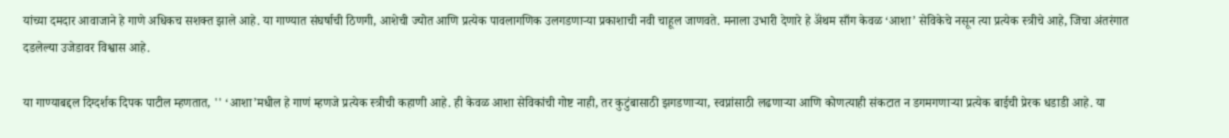यांच्या दमदार आवाजाने हे गाणे अधिकच सशक्त झाले आहे. या गाण्यात संघर्षाची ठिणगी, आशेची ज्योत आणि प्रत्येक पावलागणिक उलगडणाऱ्या प्रकाशाची नवी चाहूल जाणवते. मनाला उभारी देणारे हे ॲंथम साँग केवळ ‘आशा’ सेविकेचे नसून त्या प्रत्येक स्त्रीचे आहे, जिचा अंतरंगात दडलेल्या उजेडावर विश्वास आहे.

या गाण्याबद्दल दिग्दर्शक दिपक पाटील म्हणतात, '' ‘आशा’मधील हे गाणं म्हणजे प्रत्येक स्त्रीची कहाणी आहे. ही केवळ आशा सेविकांची गोष्ट नाही, तर कुटुंबासाठी झगडणाऱ्या, स्वप्नांसाठी लढणाऱ्या आणि कोणत्याही संकटात न डगमगणाऱ्या प्रत्येक बाईची प्रेरक धडाडी आहे. या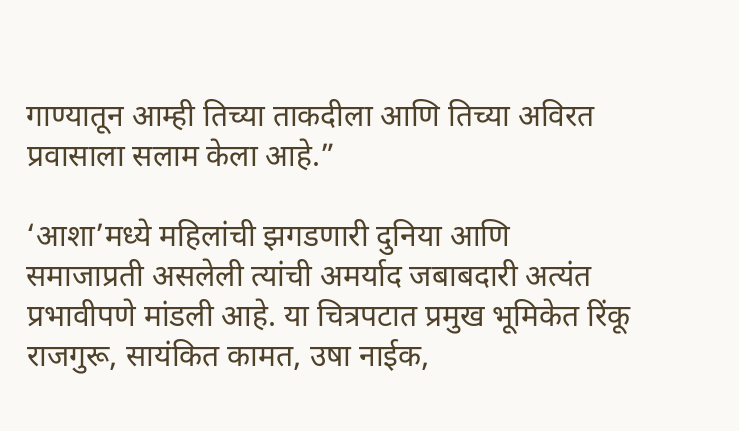गाण्यातून आम्ही तिच्या ताकदीला आणि तिच्या अविरत प्रवासाला सलाम केला आहे.”

‘आशा’मध्ये महिलांची झगडणारी दुनिया आणि समाजाप्रती असलेली त्यांची अमर्याद जबाबदारी अत्यंत प्रभावीपणे मांडली आहे. या चित्रपटात प्रमुख भूमिकेत रिंकू राजगुरू, सायंकित कामत, उषा नाईक,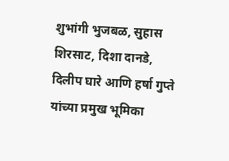शुभांगी भुजबळ, सुहास शिरसाट, दिशा दानडे, दिलीप घारे आणि हर्षा गुप्ते यांच्या प्रमुख भूमिका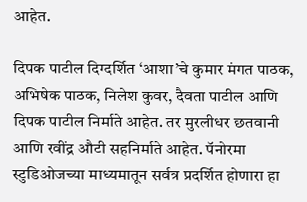आहेत.

दिपक पाटील दिग्दर्शित ‘आशा’चे कुमार मंगत पाठक, अभिषेक पाठक, निलेश कुवर, दैवता पाटील आणि दिपक पाटील निर्माते आहेत. तर मुरलीधर छतवानी आणि रवींद्र औटी सहनिर्माते आहेत. पॅनोरमा स्टुडिओजच्या माध्यमातून सर्वत्र प्रदर्शित होणारा हा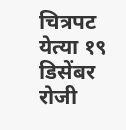चित्रपट येत्या १९ डिसेंबर रोजी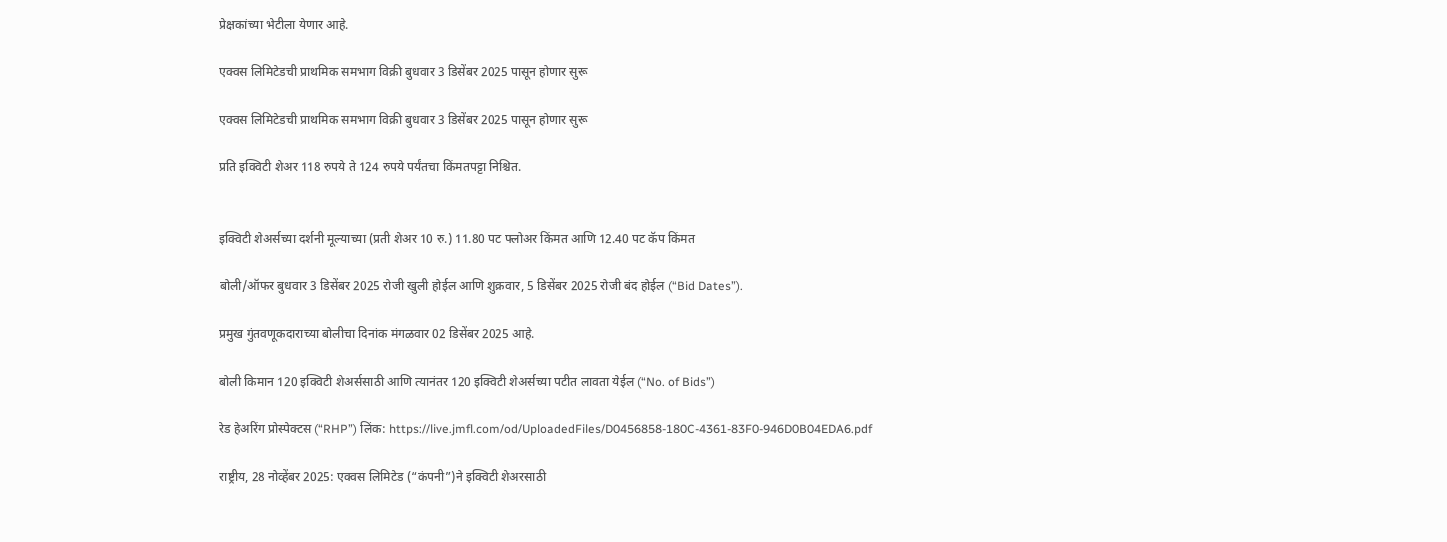प्रेक्षकांच्या भेटीला येणार आहे.

एक्वस लिमिटेडची प्राथमिक समभाग विक्री बुधवार 3 डिसेंबर 2025 पासून होणार सुरू

एक्वस लिमिटेडची प्राथमिक समभाग विक्री बुधवार 3 डिसेंबर 2025 पासून होणार सुरू

प्रति इक्विटी शेअर 118 रुपये ते 124 रुपये पर्यंतचा किंमतपट्टा निश्चित.


इक्विटी शेअर्सच्या दर्शनी मूल्याच्या (प्रती शेअर 10 रु.) 11.80 पट फ्लोअर किंमत आणि 12.40 पट कॅप किंमत

बोली/ऑफर बुधवार 3 डिसेंबर 2025 रोजी खुली होईल आणि शुक्रवार, 5 डिसेंबर 2025 रोजी बंद होईल (“Bid Dates”).

प्रमुख गुंतवणूकदाराच्या बोलीचा दिनांक मंगळवार 02 डिसेंबर 2025 आहे.

बोली किमान 120 इक्विटी शेअर्ससाठी आणि त्यानंतर 120 इक्विटी शेअर्सच्या पटीत लावता येईल (“No. of Bids”)

रेड हेअरिंग प्रोस्पेक्टस (“RHP”) लिंक: https://live.jmfl.com/od/UploadedFiles/D0456858-180C-4361-83F0-946D0B04EDA6.pdf

राष्ट्रीय, 28 नोव्हेंबर 2025: एक्वस लिमिटेड (“कंपनी”)ने इक्विटी शेअरसाठी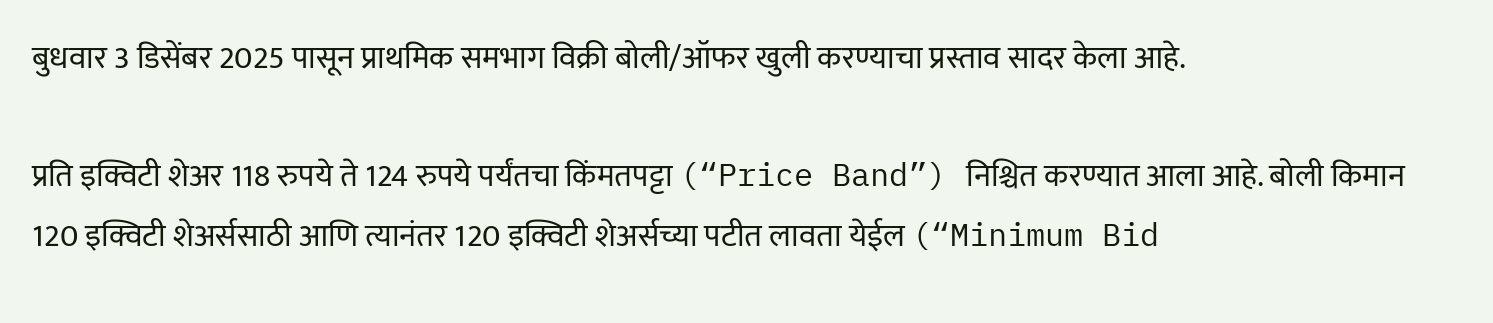बुधवार 3 डिसेंबर 2025 पासून प्राथमिक समभाग विक्री बोली/ऑफर खुली करण्याचा प्रस्ताव सादर केला आहे.

प्रति इक्विटी शेअर 118 रुपये ते 124 रुपये पर्यंतचा किंमतपट्टा (“Price Band”) निश्चित करण्यात आला आहे. बोली किमान 120 इक्विटी शेअर्ससाठी आणि त्यानंतर 120 इक्विटी शेअर्सच्या पटीत लावता येईल (“Minimum Bid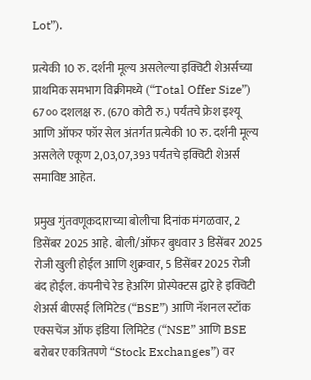Lot”).

प्रत्येकी 10 रु. दर्शनी मूल्य असलेल्या इक्विटी शेअर्सच्या प्राथमिक समभाग विक्रीमध्ये (“Total Offer Size”) 67०० दशलक्ष रु. (670 कोटी रु.) पर्यंतचे फ्रेश इश्यू आणि ऑफर फॉर सेल अंतर्गत प्रत्येकी 10 रु. दर्शनी मूल्य असलेले एकूण 2,03,07,393 पर्यंतचे इक्विटी शेअर्स समाविष्ट आहेत.

प्रमुख गुंतवणूकदाराच्या बोलीचा दिनांक मंगळवार, 2 डिसेंबर 2025 आहे. बोली/ऑफर बुधवार 3 डिसेंबर 2025 रोजी खुली होईल आणि शुक्रवार, 5 डिसेंबर 2025 रोजी बंद होईल. कंपनीचे रेड हेअरिंग प्रोस्पेक्टस द्वारे हे इक्विटी शेअर्स बीएसई लिमिटेड (“BSE”) आणि नॅशनल स्टॉक एक्सचेंज ऑफ इंडिया लिमिटेड (“NSE” आणि BSE बरोबर एकत्रितपणे “Stock Exchanges”) वर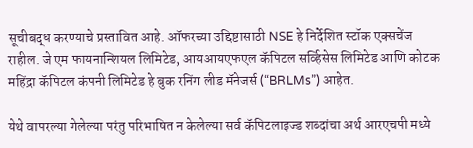सूचीबद्ध करण्याचे प्रस्तावित आहे. ऑफरच्या उद्दिष्टासाठी NSE हे निर्देशित स्टॉक एक्सचेंज राहील. जे एम फायनान्शियल लिमिटेड, आयआयएफएल कॅपिटल सर्व्हिसेस लिमिटेड आणि कोटक महिंद्रा कॅपिटल कंपनी लिमिटेड हे बुक रनिंग लीड मॅनेजर्स (“BRLMs”) आहेत.

येथे वापरल्या गेलेल्या परंतु परिभाषित न केलेल्या सर्व कॅपिटलाइज्ड शब्दांचा अर्थ आरएचपी मध्ये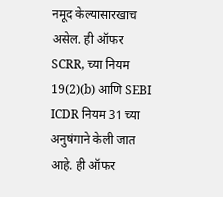नमूद केल्यासारखाच असेल. ही ऑफर SCRR, च्या नियम 19(2)(b) आणि SEBI ICDR नियम 31 च्या अनुषंगाने केली जात आहे. ही ऑफर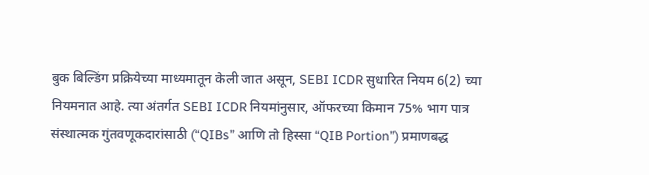बुक बिल्डिंग प्रक्रियेच्या माध्यमातून केली जात असून, SEBI ICDR सुधारित नियम 6(2) च्या नियमनात आहे. त्या अंतर्गत SEBI ICDR नियमांनुसार, ऑफरच्या किमान 75% भाग पात्र संस्थात्मक गुंतवणूकदारांसाठी (“QIBs” आणि तो हिस्सा “QIB Portion”) प्रमाणबद्ध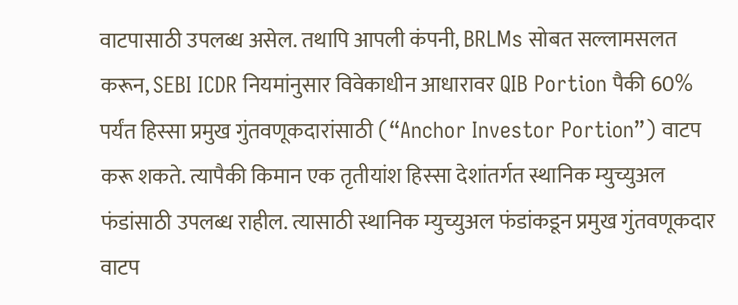वाटपासाठी उपलब्ध असेल. तथापि आपली कंपनी, BRLMs सोबत सल्लामसलत करून, SEBI ICDR नियमांनुसार विवेकाधीन आधारावर QIB Portion पैकी 60% पर्यंत हिस्सा प्रमुख गुंतवणूकदारांसाठी (“Anchor Investor Portion”) वाटप करू शकते. त्यापैकी किमान एक तृतीयांश हिस्सा देशांतर्गत स्थानिक म्युच्युअल फंडांसाठी उपलब्ध राहील. त्यासाठी स्थानिक म्युच्युअल फंडांकडून प्रमुख गुंतवणूकदार वाटप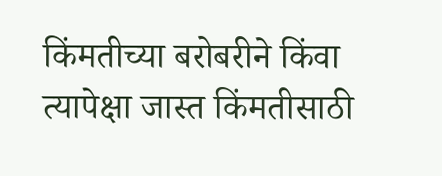किंमतीच्या बरोबरीने किंवा त्यापेक्षा जास्त किंमतीसाठी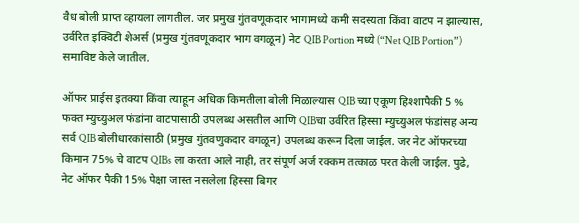वैध बोली प्राप्त व्हायला लागतील. जर प्रमुख गुंतवणूकदार भागामध्ये कमी सदस्यता किंवा वाटप न झाल्यास, उर्वरित इक्विटी शेअर्स (प्रमुख गुंतवणूकदार भाग वगळून) नेट QIB Portion मध्ये (“Net QIB Portion”) समाविष्ट केले जातील.

ऑफर प्राईस इतक्या किंवा त्याहून अधिक किमतीला बोली मिळाल्यास QIB च्या एकूण हिश्शापैकी 5 % फक्त म्युच्युअल फंडांना वाटपासाठी उपलब्ध असतील आणि QIBचा उर्वरित हिस्सा म्युच्युअल फंडांसह अन्य सर्व QIB बोलीधारकांसाठी (प्रमुख गुंतवणुकदार वगळून) उपलब्ध करून दिला जाईल. जर नेट ऑफरच्या किमान 75% चे वाटप QIBs ला करता आले नाही, तर संपूर्ण अर्ज रक्कम तत्काळ परत केली जाईल. पुढे, नेट ऑफर पैकी 15% पेक्षा जास्त नसलेला हिस्सा बिगर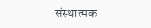संस्थात्मक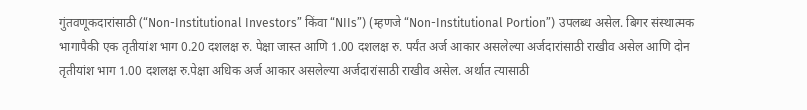गुंतवणूकदारांसाठी (“Non-Institutional Investors” किंवा “NIIs”) (म्हणजे “Non-Institutional Portion”) उपलब्ध असेल. बिगर संस्थात्मक भागापैकी एक तृतीयांश भाग 0.20 दशलक्ष रु. पेक्षा जास्त आणि 1.00 दशलक्ष रु. पर्यंत अर्ज आकार असलेल्या अर्जदारांसाठी राखीव असेल आणि दोन तृतीयांश भाग 1.00 दशलक्ष रु.पेक्षा अधिक अर्ज आकार असलेल्या अर्जदारांसाठी राखीव असेल. अर्थात त्यासाठी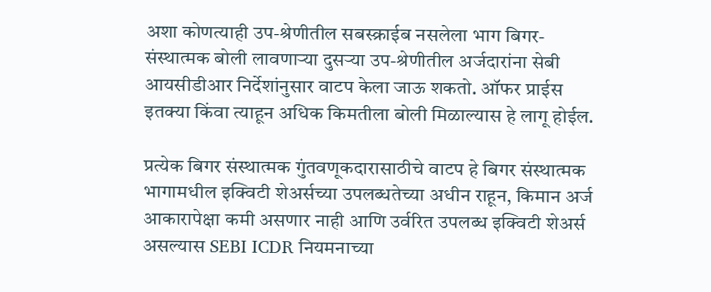अशा कोणत्याही उप-श्रेणीतील सबस्क्राईब नसलेला भाग बिगर-संस्थात्मक बोली लावणाऱ्या दुसऱ्या उप-श्रेणीतील अर्जदारांना सेबी आयसीडीआर निर्देशांनुसार वाटप केला जाऊ शकतो. ऑफर प्राईस इतक्या किंवा त्याहून अधिक किमतीला बोली मिळाल्यास हे लागू होईल.

प्रत्येक बिगर संस्थात्मक गुंतवणूकदारासाठीचे वाटप हे बिगर संस्थात्मक भागामधील इक्विटी शेअर्सच्या उपलब्धतेच्या अधीन राहून, किमान अर्ज आकारापेक्षा कमी असणार नाही आणि उर्वरित उपलब्ध इक्विटी शेअर्स असल्यास SEBI ICDR नियमनाच्या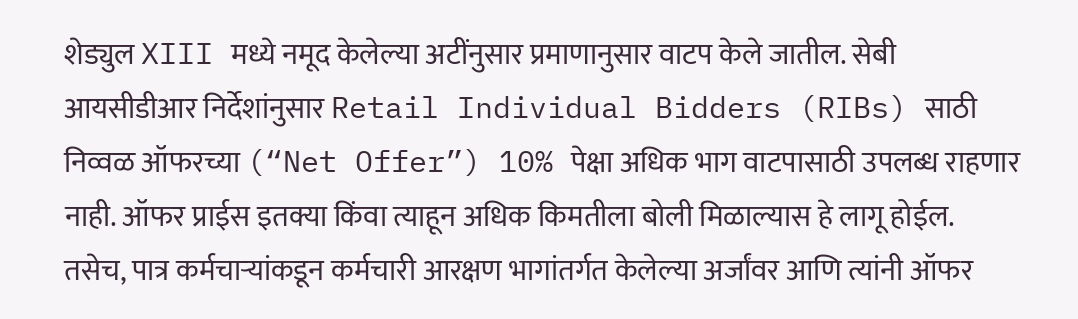शेड्युल XIII मध्ये नमूद केलेल्या अटींनुसार प्रमाणानुसार वाटप केले जातील. सेबी आयसीडीआर निर्देशांनुसार Retail Individual Bidders (RIBs) साठी निव्वळ ऑफरच्या (“Net Offer”) 10% पेक्षा अधिक भाग वाटपासाठी उपलब्ध राहणार नाही. ऑफर प्राईस इतक्या किंवा त्याहून अधिक किमतीला बोली मिळाल्यास हे लागू होईल. तसेच, पात्र कर्मचाऱ्यांकडून कर्मचारी आरक्षण भागांतर्गत केलेल्या अर्जांवर आणि त्यांनी ऑफर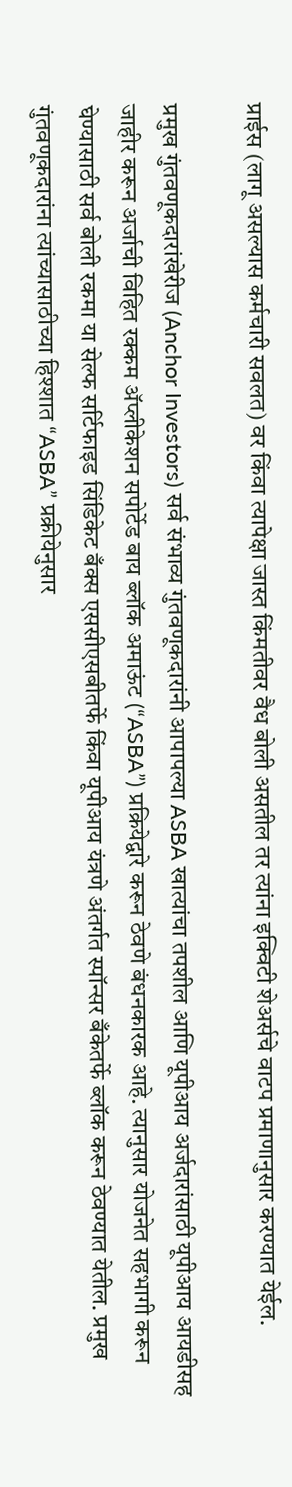प्राईस (लागू असल्यास कर्मचारी सवलत) वर किंवा त्यापेक्षा जास्त किंमतीवर वैध बोली असतील तर त्यांना इक्विटी शेअर्सचे वाटप प्रमाणानुसार करण्यात येईल.

प्रमुख गुंतवणूकदारांखेरीज (Anchor Investors) सर्व संभाव्य गुंतवणूकदारांनी आपापल्या ASBA खात्यांचा तपशील आणि यूपीआय अर्जदारांसाठी यूपीआय आयडीसह जाहीर करून अर्जाची विहित रक्कम ॲप्लीकेशन सपोर्टेड बाय ब्लॉक अमाऊंट (“ASBA”) प्रक्रियेद्वारे करून ठेवणे बंधनकारक आहे. त्यानुसार योजनेत सहभागी करून घेण्यासाठी सर्व बोली रकमा या सेल्फ सर्टिफाइड सिंडिकेट बँक्स एससीएसबीतर्फे किंवा यूपीआय यंत्रणे अंतर्गत स्पॉन्सर बँकेतर्फे ब्लॉक करून ठेवण्यात येतील. प्रमुख गुंतवणूकदारांना त्यांच्यासाठीच्या हिश्शात “ASBA” प्रक्रीयेनुसार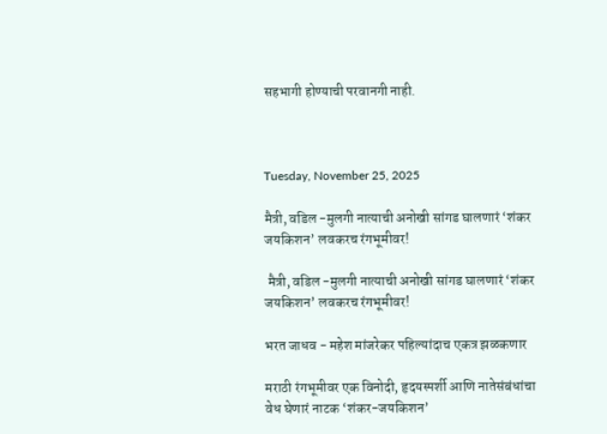सहभागी होण्याची परवानगी नाही.



Tuesday, November 25, 2025

मैत्री, वडिल -मुलगी नात्याची अनोखी सांगड घालणारं ‘शंकर जयकिशन’ लवकरच रंगभूमीवर!

 मैत्री, वडिल -मुलगी नात्याची अनोखी सांगड घालणारं ‘शंकर जयकिशन’ लवकरच रंगभूमीवर!

भरत जाधव - महेश मांजरेकर पहिल्यांदाच एकत्र झळकणार

मराठी रंगभूमीवर एक विनोदी, हृदयस्पर्शी आणि नातेसंबंधांचा वेध घेणारं नाटक ‘शंकर-जयकिशन’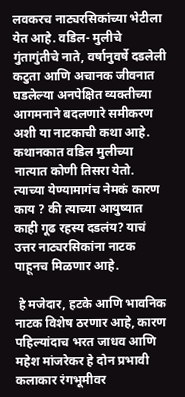लवकरच नाट्यरसिकांच्या भेटीला येत आहे. वडिल- मुलीचे गुंतागुंतीचे नाते, वर्षानुवर्षे दडलेली कटुता आणि अचानक जीवनात घडलेल्या अनपेक्षित व्यक्तीच्या आगमनाने बदलणारे समीकरण अशी या नाटकाची कथा आहे. कथानकात वडिल मुलीच्या नात्यात कोणी तिसरा येतो. त्याच्या येण्यामागंच नेमकं कारण काय ? की त्याच्या आयुष्यात काही गूढ रहस्य दडलंय? याचं उत्तर नाट्यरसिकांना नाटक पाहूनच मिळणार आहे.

 हे मजेदार, हटके आणि भावनिक नाटक विशेष ठरणार आहे, कारण पहिल्यांदाच भरत जाधव आणि महेश मांजरेकर हे दोन प्रभावी कलाकार रंगभूमीवर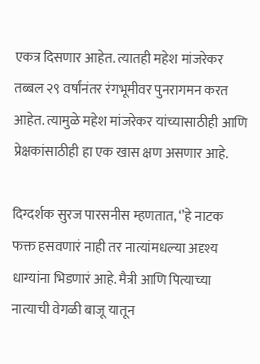एकत्र दिसणार आहेत. त्यातही महेश मांजरेकर तब्बल २९ वर्षांनंतर रंगभूमीवर पुनरागमन करत आहेत. त्यामुळे महेश मांजरेकर यांच्यासाठीही आणि प्रेक्षकांसाठीही हा एक खास क्षण असणार आहे.

दिग्दर्शक सुरज पारसनीस म्हणतात, ‘’हे नाटक फक्त हसवणारं नाही तर नात्यांमधल्या अदृश्य धाग्यांना भिडणारं आहे. मैत्री आणि पित्याच्या नात्याची वेगळी बाजू यातून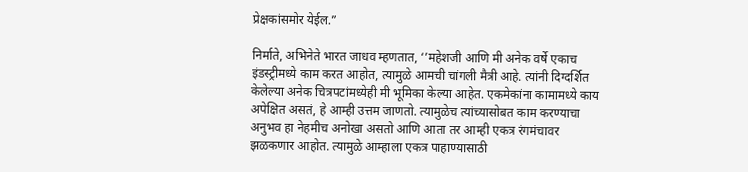प्रेक्षकांसमोर येईल.”

निर्माते, अभिनेते भारत जाधव म्हणतात, ‘’महेशजी आणि मी अनेक वर्षे एकाच इंडस्ट्रीमध्ये काम करत आहोत, त्यामुळे आमची चांगली मैत्री आहे. त्यांनी दिग्दर्शित केलेल्या अनेक चित्रपटांमध्येही मी भूमिका केल्या आहेत. एकमेकांना कामामध्ये काय अपेक्षित असतं, हे आम्ही उत्तम जाणतो. त्यामुळेच त्यांच्यासोबत काम करण्याचा अनुभव हा नेहमीच अनोखा असतो आणि आता तर आम्ही एकत्र रंगमंचावर झळकणार आहोत. त्यामुळे आम्हाला एकत्र पाहाण्यासाठी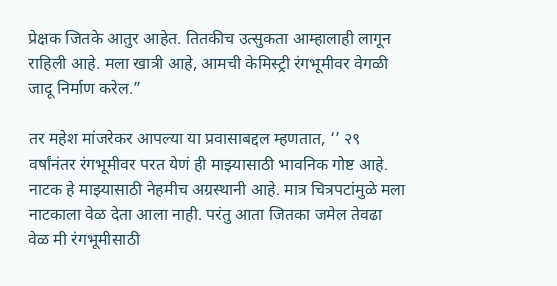प्रेक्षक जितके आतुर आहेत. तितकीच उत्सुकता आम्हालाही लागून राहिली आहे. मला खात्री आहे, आमची केमिस्ट्री रंगभूमीवर वेगळी जादू निर्माण करेल.”

तर महेश मांजरेकर आपल्या या प्रवासाबद्दल म्हणतात, ‘’ २९ वर्षांनंतर रंगभूमीवर परत येणं ही माझ्यासाठी भावनिक गोष्ट आहे. नाटक हे माझ्यासाठी नेहमीच अग्रस्थानी आहे. मात्र चित्रपटांमुळे मला नाटकाला वेळ देता आला नाही. परंतु आता जितका जमेल तेवढा वेळ मी रंगभूमीसाठी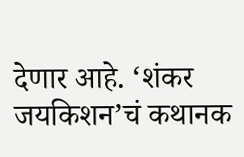देणार आहे. ‘शंकर जयकिशन’चं कथानक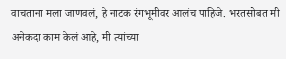वाचताना मला जाणवलं, हे नाटक रंगभूमीवर आलंच पाहिजे. भरतसोबत मी अनेकदा काम केलं आहे, मी त्यांच्या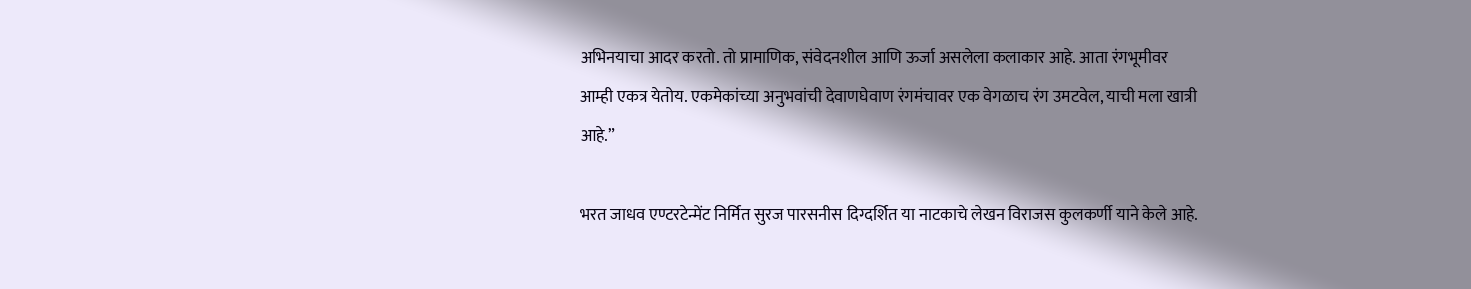अभिनयाचा आदर करतो. तो प्रामाणिक, संवेदनशील आणि ऊर्जा असलेला कलाकार आहे. आता रंगभूमीवर आम्ही एकत्र येतोय. एकमेकांच्या अनुभवांची देवाणघेवाण रंगमंचावर एक वेगळाच रंग उमटवेल, याची मला खात्री आहे.”

भरत जाधव एण्टरटेन्मेंट निर्मित सुरज पारसनीस दिग्दर्शित या नाटकाचे लेखन विराजस कुलकर्णी याने केले आहे.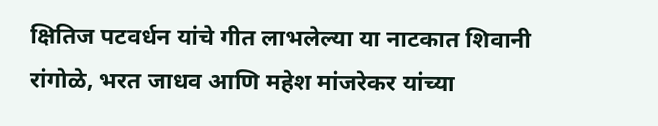क्षितिज पटवर्धन यांचे गीत लाभलेल्या या नाटकात शिवानी रांगोळे, भरत जाधव आणि महेश मांजरेकर यांच्या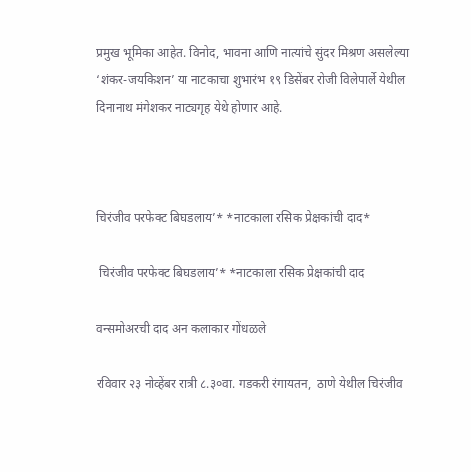प्रमुख भूमिका आहेत. विनोद, भावना आणि नात्यांचे सुंदर मिश्रण असलेल्या ‘शंकर-जयकिशन’ या नाटकाचा शुभारंभ १९ डिसेंबर रोजी विलेपार्ले येथील दिनानाथ मंगेशकर नाट्यगृह येथे होणार आहे.



चिरंजीव परफेक्ट बिघडलाय’* *नाटकाला रसिक प्रेक्षकांची दाद*

 चिरंजीव परफेक्ट बिघडलाय’* *नाटकाला रसिक प्रेक्षकांची दाद

वन्समोअरची दाद अन कलाकार गोंधळले

रविवार २३ नोव्हेंबर रात्री ८.३०वा. गडकरी रंगायतन,  ठाणे येथील चिरंजीव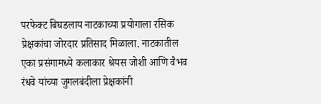परफेक्ट बिघडलाय नाटकाच्या प्रयोगाला रसिक प्रेक्षकांचा जोरदार प्रतिसाद मिळाला. नाटकातील एका प्रसंगामध्ये कलाकार श्रेयस जोशी आणि वैभव रंधवे यांच्या जुगलबंदीला प्रेक्षकांनी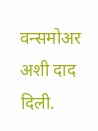वन्समोअर अशी दाद दिली.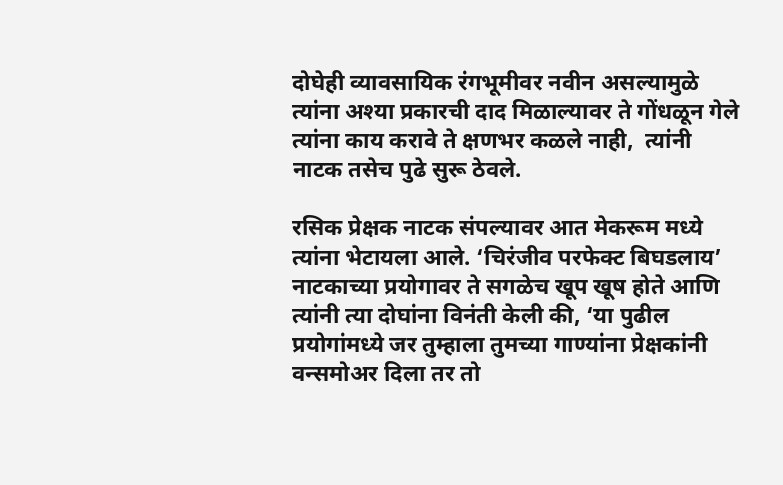दोघेही व्यावसायिक रंगभूमीवर नवीन असल्यामुळे त्यांना अश्या प्रकारची दाद मिळाल्यावर ते गोंधळून गेले त्यांना काय करावे ते क्षणभर कळले नाही,  त्यांनी नाटक तसेच पुढे सुरू ठेवले.

रसिक प्रेक्षक नाटक संपल्यावर आत मेकरूम मध्ये त्यांना भेटायला आले. ‘चिरंजीव परफेक्ट बिघडलाय’ नाटकाच्या प्रयोगावर ते सगळेच खूप खूष होते आणि त्यांनी त्या दोघांना विनंती केली की, ‘या पुढील प्रयोगांमध्ये जर तुम्हाला तुमच्या गाण्यांना प्रेक्षकांनी वन्समोअर दिला तर तो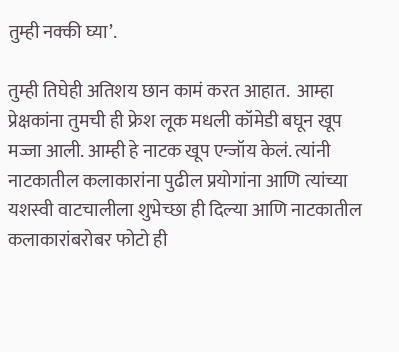तुम्ही नक्की घ्या’.

तुम्ही तिघेही अतिशय छान कामं करत आहात.  आम्हा प्रेक्षकांना तुमची ही फ्रेश लूक मधली कॉमेडी बघून खूप मज्जा आली. आम्ही हे नाटक खूप एन्जॉय केलं. त्यांनी नाटकातील कलाकारांना पुढील प्रयोगांना आणि त्यांच्या यशस्वी वाटचालीला शुभेच्छा ही दिल्या आणि नाटकातील कलाकारांबरोबर फोटो ही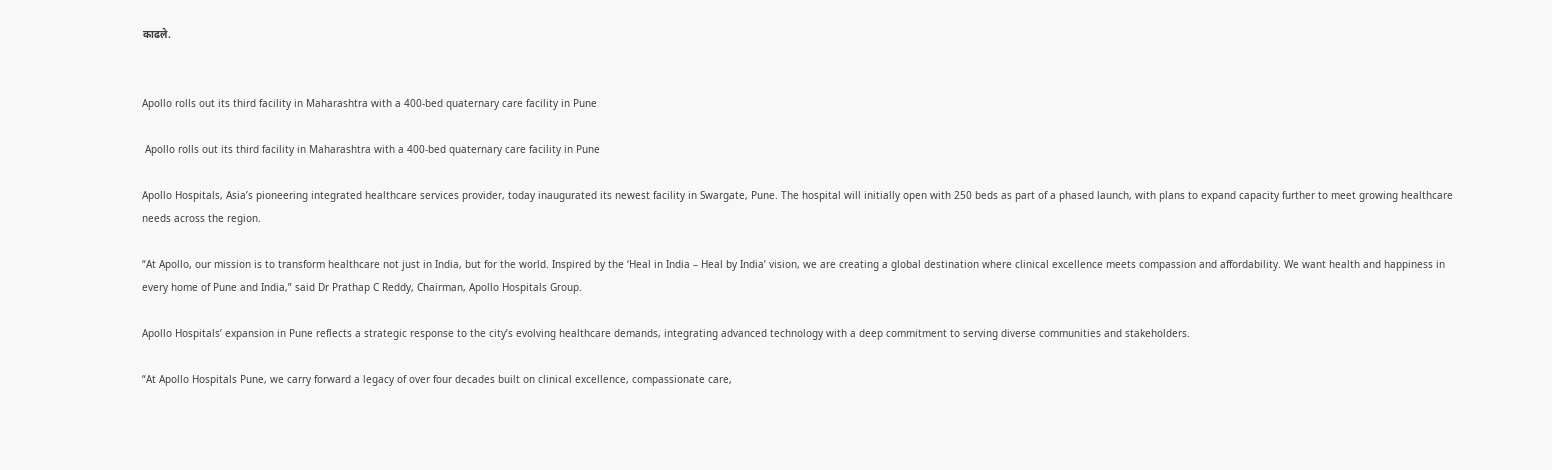काढले.


Apollo rolls out its third facility in Maharashtra with a 400-bed quaternary care facility in Pune

 Apollo rolls out its third facility in Maharashtra with a 400-bed quaternary care facility in Pune

Apollo Hospitals, Asia’s pioneering integrated healthcare services provider, today inaugurated its newest facility in Swargate, Pune. The hospital will initially open with 250 beds as part of a phased launch, with plans to expand capacity further to meet growing healthcare needs across the region.

“At Apollo, our mission is to transform healthcare not just in India, but for the world. Inspired by the ‘Heal in India – Heal by India’ vision, we are creating a global destination where clinical excellence meets compassion and affordability. We want health and happiness in every home of Pune and India,” said Dr Prathap C Reddy, Chairman, Apollo Hospitals Group.

Apollo Hospitals’ expansion in Pune reflects a strategic response to the city’s evolving healthcare demands, integrating advanced technology with a deep commitment to serving diverse communities and stakeholders.

“At Apollo Hospitals Pune, we carry forward a legacy of over four decades built on clinical excellence, compassionate care,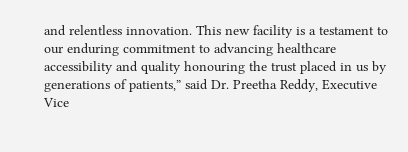and relentless innovation. This new facility is a testament to our enduring commitment to advancing healthcare accessibility and quality honouring the trust placed in us by generations of patients,” said Dr. Preetha Reddy, Executive Vice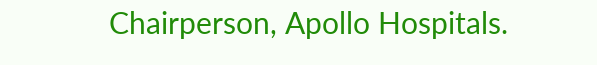Chairperson, Apollo Hospitals.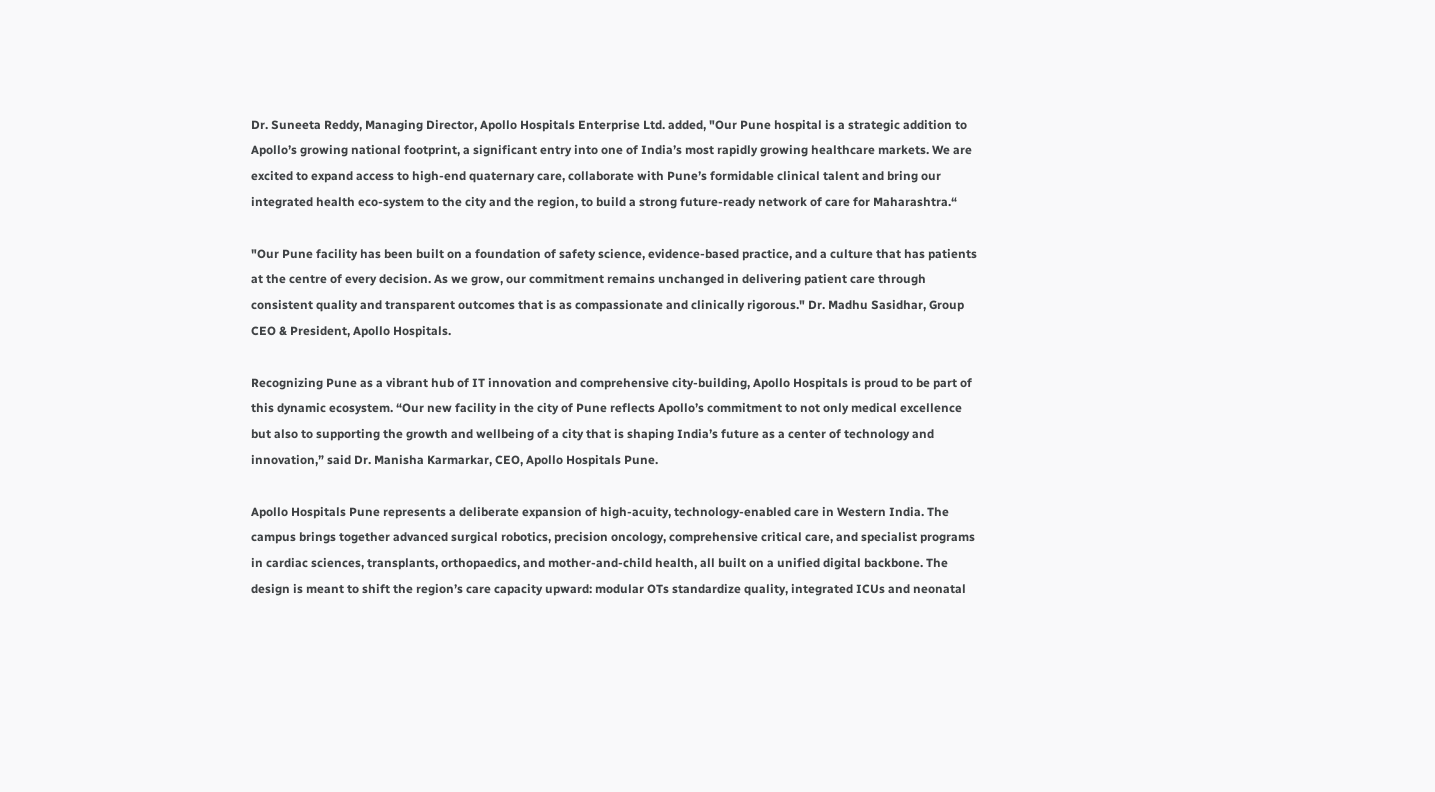Dr. Suneeta Reddy, Managing Director, Apollo Hospitals Enterprise Ltd. added, "Our Pune hospital is a strategic addition to Apollo’s growing national footprint, a significant entry into one of India’s most rapidly growing healthcare markets. We are excited to expand access to high-end quaternary care, collaborate with Pune’s formidable clinical talent and bring our integrated health eco-system to the city and the region, to build a strong future-ready network of care for Maharashtra.“

"Our Pune facility has been built on a foundation of safety science, evidence-based practice, and a culture that has patients at the centre of every decision. As we grow, our commitment remains unchanged in delivering patient care through consistent quality and transparent outcomes that is as compassionate and clinically rigorous." Dr. Madhu Sasidhar, Group CEO & President, Apollo Hospitals.

Recognizing Pune as a vibrant hub of IT innovation and comprehensive city-building, Apollo Hospitals is proud to be part of this dynamic ecosystem. “Our new facility in the city of Pune reflects Apollo’s commitment to not only medical excellence but also to supporting the growth and wellbeing of a city that is shaping India’s future as a center of technology and innovation,” said Dr. Manisha Karmarkar, CEO, Apollo Hospitals Pune.

Apollo Hospitals Pune represents a deliberate expansion of high-acuity, technology-enabled care in Western India. The campus brings together advanced surgical robotics, precision oncology, comprehensive critical care, and specialist programs in cardiac sciences, transplants, orthopaedics, and mother-and-child health, all built on a unified digital backbone. The design is meant to shift the region’s care capacity upward: modular OTs standardize quality, integrated ICUs and neonatal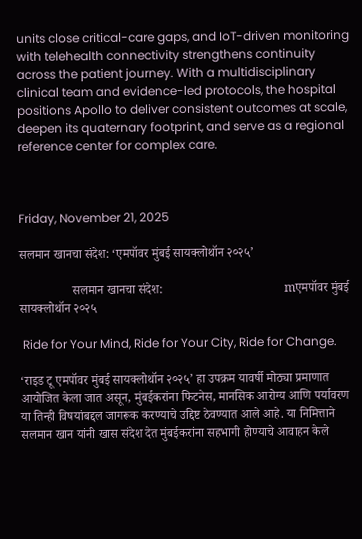units close critical-care gaps, and IoT-driven monitoring with telehealth connectivity strengthens continuity across the patient journey. With a multidisciplinary clinical team and evidence-led protocols, the hospital positions Apollo to deliver consistent outcomes at scale, deepen its quaternary footprint, and serve as a regional reference center for complex care.



Friday, November 21, 2025

सलमान खानचा संदेश: ‘एमपॉवर मुंबई सायक्लोथॉन २०२५’

                 सलमान खानचा संदेश:                                       mएमपॉवर मुंबई सायक्लोथॉन २०२५

 Ride for Your Mind, Ride for Your City, Ride for Change.

‘राइड टू एमपॉवर मुंबई सायक्लोथॉन २०२५’ हा उपक्रम यावर्षी मोठ्या प्रमाणात आयोजित केला जात असून, मुंबईकरांना फिटनेस, मानसिक आरोग्य आणि पर्यावरण या तिन्ही विषयांबद्दल जागरूक करण्याचे उद्दिष्ट ठेवण्यात आले आहे. या निमित्ताने सलमान खान यांनी खास संदेश देत मुंबईकरांना सहभागी होण्याचे आवाहन केले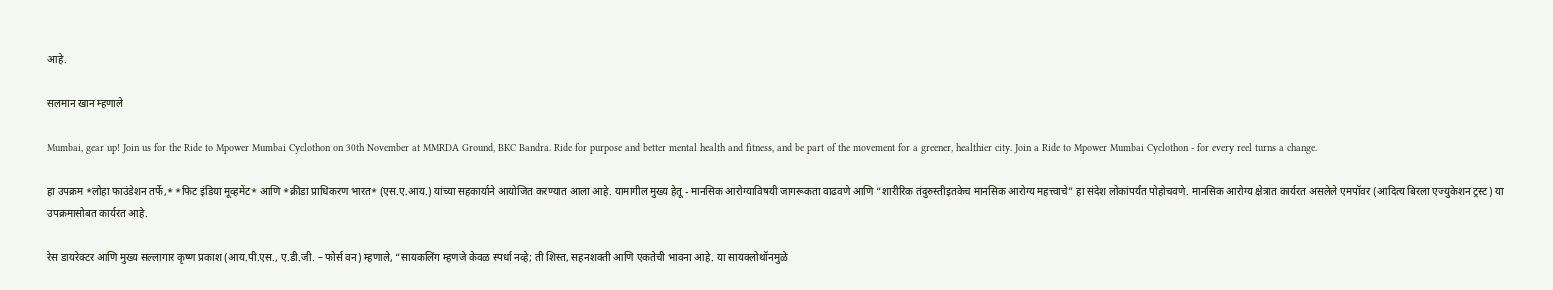आहे.

सलमान खान म्हणाले

Mumbai, gear up! Join us for the Ride to Mpower Mumbai Cyclothon on 30th November at MMRDA Ground, BKC Bandra. Ride for purpose and better mental health and fitness, and be part of the movement for a greener, healthier city. Join a Ride to Mpower Mumbai Cyclothon - for every reel turns a change.

हा उपक्रम *लोहा फाउंडेशन तर्फे,* *फिट इंडिया मूव्हमेंट* आणि *क्रीडा प्राधिकरण भारत* (एस.ए.आय.) यांच्या सहकार्याने आयोजित करण्यात आला आहे. यामागील मुख्य हेतू - मानसिक आरोग्याविषयी जागरूकता वाढवणे आणि “शारीरिक तंदुरुस्तीइतकेच मानसिक आरोग्य महत्त्वाचे” हा संदेश लोकांपर्यंत पोहोचवणे. मानसिक आरोग्य क्षेत्रात कार्यरत असलेले एमपॉवर (आदित्य बिरला एज्युकेशन ट्रस्ट) या उपक्रमासोबत कार्यरत आहे.

रेस डायरेक्टर आणि मुख्य सल्लागार कृष्ण प्रकाश (आय.पी.एस., ए.डी.जी. – फोर्स वन) म्हणाले, “सायकलिंग म्हणजे केवळ स्पर्धा नव्हे; ती शिस्त, सहनशक्ती आणि एकतेची भावना आहे. या सायक्लोथॉनमुळे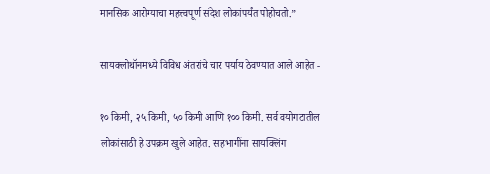मानसिक आरोग्याचा महत्त्वपूर्ण संदेश लोकांपर्यंत पोहोचतो.”

सायक्लोथॉनमध्ये विविध अंतरांचे चार पर्याय ठेवण्यात आले आहेत -

१० किमी, २५ किमी, ५० किमी आणि १०० किमी. सर्व वयोगटातील लोकांसाठी हे उपक्रम खुले आहेत. सहभागींना सायक्लिंग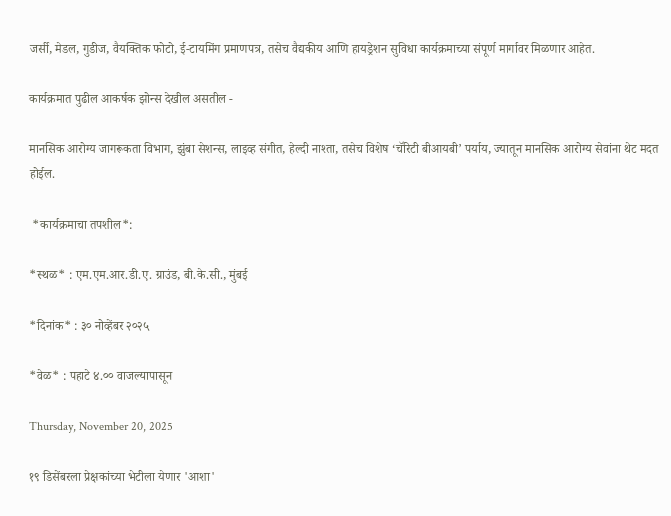जर्सी, मेडल, गुडीज, वैयक्तिक फोटो, ई-टायमिंग प्रमाणपत्र, तसेच वैद्यकीय आणि हायड्रेशन सुविधा कार्यक्रमाच्या संपूर्ण मार्गावर मिळणार आहेत.

कार्यक्रमात पुढील आकर्षक झोन्स देखील असतील -

मानसिक आरोग्य जागरूकता विभाग, झुंबा सेशन्स, लाइव्ह संगीत, हेल्दी नाश्ता, तसेच विशेष ‘चॅरिटी बीआयबी’ पर्याय, ज्यातून मानसिक आरोग्य सेवांना थेट मदत होईल.

 *कार्यक्रमाचा तपशील*:

*स्थळ* : एम.एम.आर.डी.ए. ग्राउंड, बी.के.सी., मुंबई

*दिनांक* : ३० नोव्हेंबर २०२५

*वेळ* : पहाटे ४.०० वाजल्यापासून

Thursday, November 20, 2025

१९ डिसेंबरला प्रेक्षकांच्या भेटीला येणार 'आशा'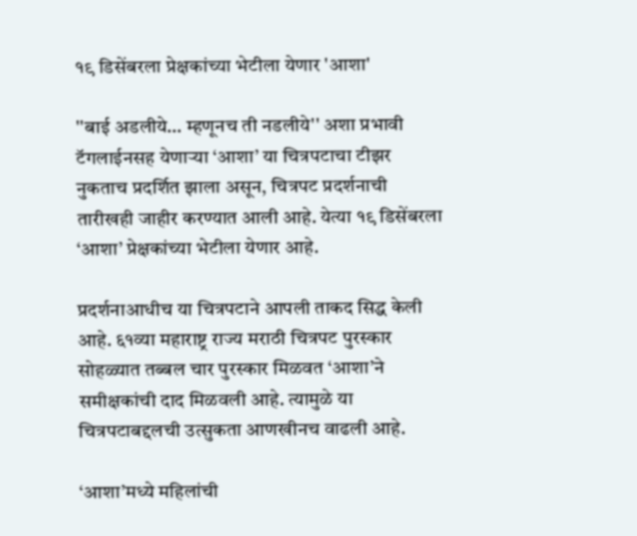१९ डिसेंबरला प्रेक्षकांच्या भेटीला येणार 'आशा'

''बाई अडलीये… म्हणूनच ती नडलीये'' अशा प्रभावी टॅगलाईनसह येणाऱ्या ‘आशा’ या चित्रपटाचा टीझर नुकताच प्रदर्शित झाला असून, चित्रपट प्रदर्शनाची तारीखही जाहीर करण्यात आली आहे. येत्या १९ डिसेंबरला ‘आशा’ प्रेक्षकांच्या भेटीला येणार आहे.

प्रदर्शनाआधीच या चित्रपटाने आपली ताकद सिद्ध केली आहे. ६१व्या महाराष्ट्र राज्य मराठी चित्रपट पुरस्कार सोहळ्यात तब्बल चार पुरस्कार मिळवत ‘आशा’ने समीक्षकांची दाद मिळवली आहे. त्यामुळे या चित्रपटाबद्दलची उत्सुकता आणखीनच वाढली आहे.

‘आशा’मध्ये महिलांची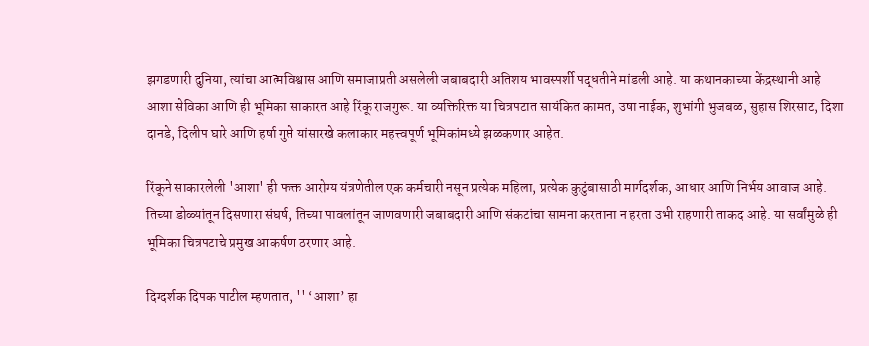झगडणारी दुनिया, त्यांचा आत्मविश्वास आणि समाजाप्रती असलेली जबाबदारी अतिशय भावस्पर्शी पद्धतीने मांडली आहे. या कथानकाच्या केंद्रस्थानी आहे आशा सेविका आणि ही भूमिका साकारत आहे रिंकू राजगुरू. या व्यक्तिरिक्त या चित्रपटात सायंकित कामत, उषा नाईक, शुभांगी भुजबळ, सुहास शिरसाट, दिशा दानडे, दिलीप घारे आणि हर्षा गुप्ते यांसारखे कलाकार महत्त्वपूर्ण भूमिकांमध्ये झळकणार आहेत.

रिंकूने साकारलेली 'आशा' ही फक्त आरोग्य यंत्रणेतील एक कर्मचारी नसून प्रत्येक महिला, प्रत्येक कुटुंबासाठी मार्गदर्शक, आधार आणि निर्भय आवाज आहे. तिच्या डोळ्यांतून दिसणारा संघर्ष, तिच्या पावलांतून जाणवणारी जबाबदारी आणि संकटांचा सामना करताना न हरता उभी राहणारी ताकद आहे. या सर्वांमुळे ही भूमिका चित्रपटाचे प्रमुख आकर्षण ठरणार आहे.

दिग्दर्शक दिपक पाटील म्हणतात, '' ‘आशा’ हा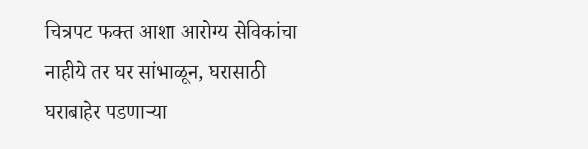चित्रपट फक्त आशा आरोग्य सेविकांचा नाहीये तर घर सांभाळून, घरासाठी घराबाहेर पडणाऱ्या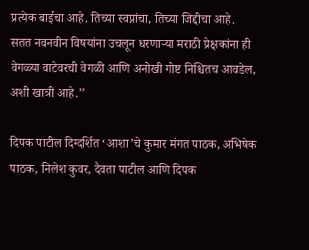प्रत्येक बाईचा आहे. तिच्या स्वप्नांचा, तिच्या जिद्दीचा आहे. सतत नवनवीन विषयांना उचलून धरणाऱ्या मराठी प्रेक्षकांना ही वेगळ्या वाटेवरची वेगळी आणि अनोखी गोष्ट निश्चितच आवडेल, अशी खात्री आहे.’’

दिपक पाटील दिग्दर्शित ‘आशा’चे कुमार मंगत पाठक, अभिषेक पाठक, निलेश कुवर, दैवता पाटील आणि दिपक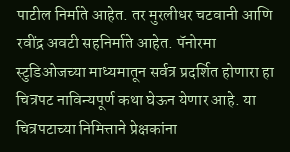पाटील निर्माते आहेत. तर मुरलीधर चटवानी आणि रवींद्र अवटी सहनिर्माते आहेत. पॅनोरमा स्टुडिओजच्या माध्यमातून सर्वत्र प्रदर्शित होणारा हा चित्रपट नाविन्यपूर्ण कथा घेऊन येणार आहे. या चित्रपटाच्या निमित्ताने प्रेक्षकांना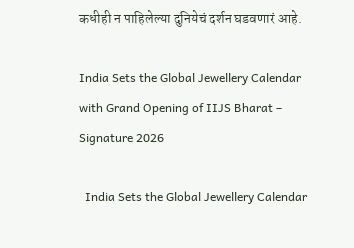कधीही न पाहिलेल्या दुनियेचं दर्शन घडवणारं आहे.

India Sets the Global Jewellery Calendar with Grand Opening of IIJS Bharat – Signature 2026

  India Sets the Global Jewellery Calendar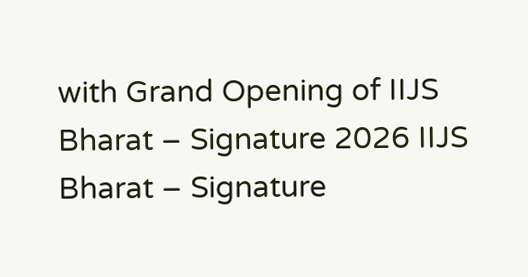with Grand Opening of IIJS Bharat – Signature 2026 IIJS Bharat – Signature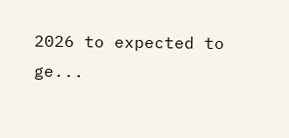2026 to expected to ge...